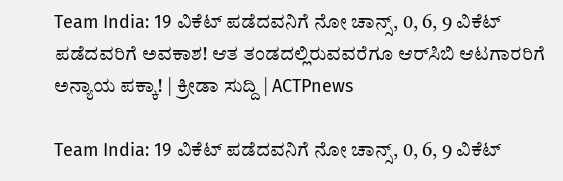Team India: 19 ವಿಕೆಟ್ ಪಡೆದವನಿಗೆ ನೋ ಚಾನ್ಸ್, 0, 6, 9 ವಿಕೆಟ್ ಪಡೆದವರಿಗೆ ಅವಕಾಶ! ಆತ ತಂಡದಲ್ಲಿರುವವರೆಗೂ ಆರ್‌ಸಿಬಿ ಆಟಗಾರರಿಗೆ ಅನ್ಯಾಯ ಪಕ್ಕಾ! | ಕ್ರೀಡಾ ಸುದ್ದಿ | ACTPnews

Team India: 19 ವಿಕೆಟ್ ಪಡೆದವನಿಗೆ ನೋ ಚಾನ್ಸ್, 0, 6, 9 ವಿಕೆಟ್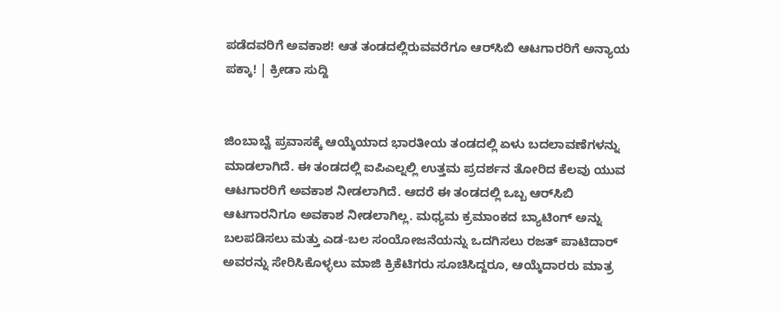ಪಡೆದವರಿಗೆ ಅವಕಾಶ! ಆತ ತಂಡದಲ್ಲಿರುವವರೆಗೂ ಆರ್‌ಸಿಬಿ ಆಟಗಾರರಿಗೆ ಅನ್ಯಾಯ ಪಕ್ಕಾ! | ಕ್ರೀಡಾ ಸುದ್ದಿ


ಜಿಂಬಾಬ್ವೆ ಪ್ರವಾಸಕ್ಕೆ ಆಯ್ಕೆಯಾದ ಭಾರತೀಯ ತಂಡದಲ್ಲಿ ಏಳು ಬದಲಾವಣೆಗಳನ್ನು ಮಾಡಲಾಗಿದೆ. ಈ ತಂಡದಲ್ಲಿ ಐಪಿಎಲ್ನಲ್ಲಿ ಉತ್ತಮ ಪ್ರದರ್ಶನ ತೋರಿದ ಕೆಲವು ಯುವ ಆಟಗಾರರಿಗೆ ಅವಕಾಶ ನೀಡಲಾಗಿದೆ. ಆದರೆ ಈ ತಂಡದಲ್ಲಿ ಒಬ್ಬ ಆರ್‌ಸಿಬಿ ಆಟಗಾರನಿಗೂ ಅವಕಾಶ ನೀಡಲಾಗಿಲ್ಲ. ಮಧ್ಯಮ ಕ್ರಮಾಂಕದ ಬ್ಯಾಟಿಂಗ್ ಅನ್ನು ಬಲಪಡಿಸಲು ಮತ್ತು ಎಡ-ಬಲ ಸಂಯೋಜನೆಯನ್ನು ಒದಗಿಸಲು ರಜತ್ ಪಾಟಿದಾರ್ ಅವರನ್ನು ಸೇರಿಸಿಕೊಳ್ಳಲು ಮಾಜಿ ಕ್ರಿಕೆಟಿಗರು ಸೂಚಿಸಿದ್ದರೂ, ಆಯ್ಕೆದಾರರು ಮಾತ್ರ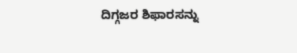ದಿಗ್ಗಜರ ಶಿಫಾರಸನ್ನು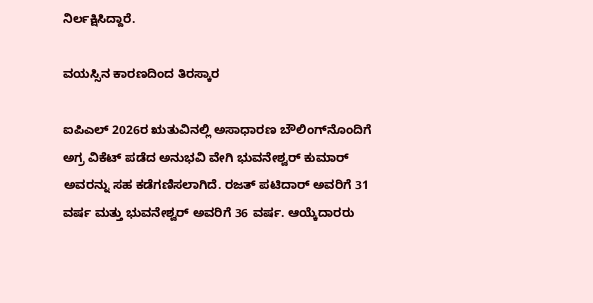ನಿರ್ಲಕ್ಷಿಸಿದ್ದಾರೆ.

ವಯಸ್ಸಿನ ಕಾರಣದಿಂದ ತಿರಸ್ಕಾರ

ಐಪಿಎಲ್ 2026ರ ಋತುವಿನಲ್ಲಿ ಅಸಾಧಾರಣ ಬೌಲಿಂಗ್‌ನೊಂದಿಗೆ ಅಗ್ರ ವಿಕೆಟ್ ಪಡೆದ ಅನುಭವಿ ವೇಗಿ ಭುವನೇಶ್ವರ್ ಕುಮಾರ್ ಅವರನ್ನು ಸಹ ಕಡೆಗಣಿಸಲಾಗಿದೆ. ರಜತ್ ಪಟಿದಾರ್ ಅವರಿಗೆ 31 ವರ್ಷ ಮತ್ತು ಭುವನೇಶ್ವರ್ ಅವರಿಗೆ 36 ವರ್ಷ. ಆಯ್ಕೆದಾರರು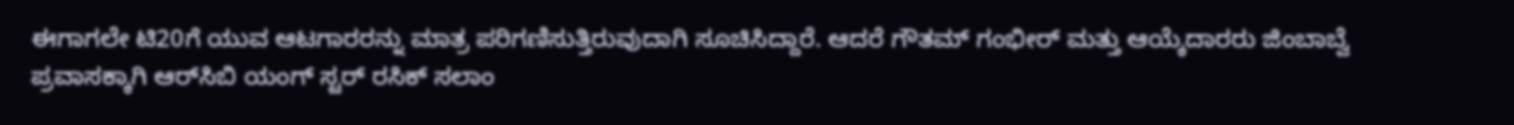ಈಗಾಗಲೇ ಟಿ20ಗೆ ಯುವ ಆಟಗಾರರನ್ನು ಮಾತ್ರ ಪರಿಗಣಿಸುತ್ತಿರುವುದಾಗಿ ಸೂಚಿಸಿದ್ದಾರೆ. ಆದರೆ ಗೌತಮ್ ಗಂಭೀರ್ ಮತ್ತು ಆಯ್ಕೆದಾರರು ಜಿಂಬಾಬ್ವೆ ಪ್ರವಾಸಕ್ಕಾಗಿ ಆರ್‌ಸಿಬಿ ಯಂಗ್ ಸ್ಟರ್ ರಸಿಕ್ ಸಲಾಂ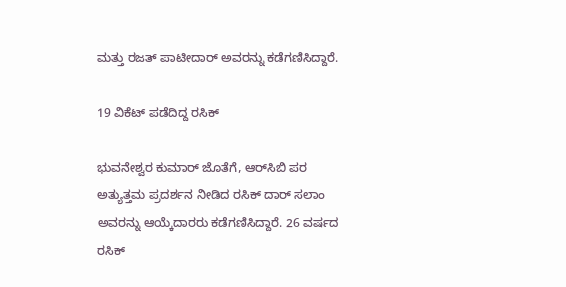ಮತ್ತು ರಜತ್ ಪಾಟೀದಾರ್ ಅವರನ್ನು ಕಡೆಗಣಿಸಿದ್ದಾರೆ.

19 ವಿಕೆಟ್‌ ಪಡೆದಿದ್ದ ರಸಿಕ್

ಭುವನೇಶ್ವರ ಕುಮಾರ್ ಜೊತೆಗೆ, ಆರ್‌ಸಿಬಿ ಪರ ಅತ್ಯುತ್ತಮ ಪ್ರದರ್ಶನ ನೀಡಿದ ರಸಿಕ್ ದಾರ್ ಸಲಾಂ ಅವರನ್ನು ಆಯ್ಕೆದಾರರು ಕಡೆಗಣಿಸಿದ್ದಾರೆ. 26 ವರ್ಷದ ರಸಿಕ್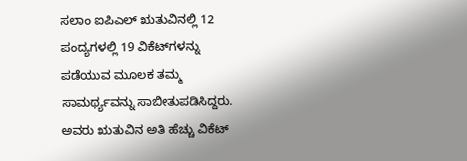ಸಲಾಂ ಐಪಿಎಲ್ ಋತುವಿನಲ್ಲಿ 12 ಪಂದ್ಯಗಳಲ್ಲಿ 19 ವಿಕೆಟ್‌ಗಳನ್ನು ಪಡೆಯುವ ಮೂಲಕ ತಮ್ಮ ಸಾಮರ್ಥ್ಯವನ್ನು ಸಾಬೀತುಪಡಿಸಿದ್ದರು. ಅವರು ಋತುವಿನ ಅತಿ ಹೆಚ್ಚು ವಿಕೆಟ್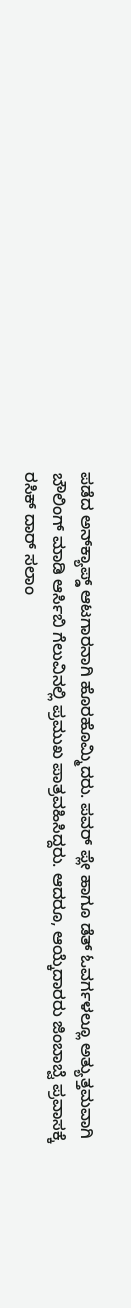ಪಡೆದ ಅನ್‌ಕ್ಯಾಪ್ಡ್ ಆಟಗಾರನಾಗಿ ಹೊರಹೊಮ್ಮಿದರು. ಪವರ್ ಪ್ಲೇ ಹಾಗೂ ಡೆತ್ ಓವರ್ಗಳಲ್ಲೂ ಅತ್ಯುತ್ತಮವಾಗಿ ಬೌಲಿಂಗ್ ಮಾಡಿ ಆರ್ಸಿಬಿ ಗೆಲುವಿನಲ್ಲಿ ಪ್ರಮುಖ ಪಾತ್ರವಹಿಸಿದ್ದರು. ಆದರೂ, ಆಯ್ಕೆದಾರರು ಜಿಂಬಾಬ್ವೆ ಪ್ರವಾಸಕ್ಕೆ ರಸಿಕ್ ದಾರ್ ಸಲಾಂ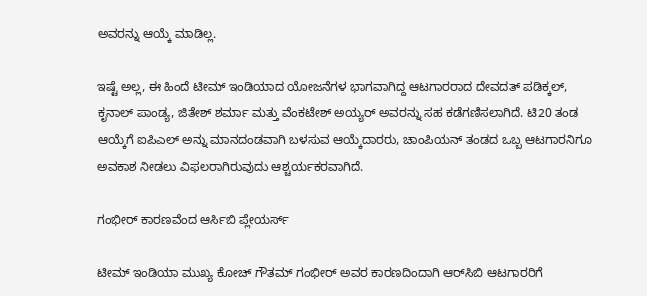ಅವರನ್ನು ಆಯ್ಕೆ ಮಾಡಿಲ್ಲ.

ಇಷ್ಟೆ ಅಲ್ಲ, ಈ ಹಿಂದೆ ಟೀಮ್ ಇಂಡಿಯಾದ ಯೋಜನೆಗಳ ಭಾಗವಾಗಿದ್ದ ಆಟಗಾರರಾದ ದೇವದತ್ ಪಡಿಕ್ಕಲ್, ಕೃನಾಲ್ ಪಾಂಡ್ಯ, ಜಿತೇಶ್ ಶರ್ಮಾ ಮತ್ತು ವೆಂಕಟೇಶ್ ಅಯ್ಯರ್ ಅವರನ್ನು ಸಹ ಕಡೆಗಣಿಸಲಾಗಿದೆ. ಟಿ20 ತಂಡ ಆಯ್ಕೆಗೆ ಐಪಿಎಲ್ ಅನ್ನು ಮಾನದಂಡವಾಗಿ ಬಳಸುವ ಆಯ್ಕೆದಾರರು, ಚಾಂಪಿಯನ್‌ ತಂಡದ ಒಬ್ಬ ಆಟಗಾರನಿಗೂ ಅವಕಾಶ ನೀಡಲು ವಿಫಲರಾಗಿರುವುದು ಆಶ್ಚರ್ಯಕರವಾಗಿದೆ.

ಗಂಭೀರ್ ಕಾರಣವೆಂದ ಆರ್ಸಿಬಿ ಪ್ಲೇಯರ್ಸ್

ಟೀಮ್ ಇಂಡಿಯಾ ಮುಖ್ಯ ಕೋಚ್ ಗೌತಮ್ ಗಂಭೀರ್ ಅವರ ಕಾರಣದಿಂದಾಗಿ ಆರ್‌ಸಿಬಿ ಆಟಗಾರರಿಗೆ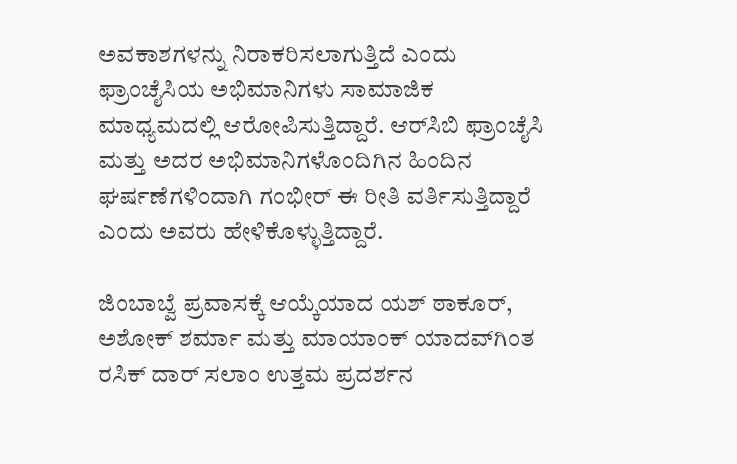ಅವಕಾಶಗಳನ್ನು ನಿರಾಕರಿಸಲಾಗುತ್ತಿದೆ ಎಂದು ಫ್ರಾಂಚೈಸಿಯ ಅಭಿಮಾನಿಗಳು ಸಾಮಾಜಿಕ ಮಾಧ್ಯಮದಲ್ಲಿ ಆರೋಪಿಸುತ್ತಿದ್ದಾರೆ. ಆರ್‌ಸಿಬಿ ಫ್ರಾಂಚೈಸಿ ಮತ್ತು ಅದರ ಅಭಿಮಾನಿಗಳೊಂದಿಗಿನ ಹಿಂದಿನ ಘರ್ಷಣೆಗಳಿಂದಾಗಿ ಗಂಭೀರ್ ಈ ರೀತಿ ವರ್ತಿಸುತ್ತಿದ್ದಾರೆ ಎಂದು ಅವರು ಹೇಳಿಕೊಳ್ಳುತ್ತಿದ್ದಾರೆ.

ಜಿಂಬಾಬ್ವೆ ಪ್ರವಾಸಕ್ಕೆ ಆಯ್ಕೆಯಾದ ಯಶ್ ಠಾಕೂರ್, ಅಶೋಕ್ ಶರ್ಮಾ ಮತ್ತು ಮಾಯಾಂಕ್ ಯಾದವ್‌ಗಿಂತ ರಸಿಕ್ ದಾರ್ ಸಲಾಂ ಉತ್ತಮ ಪ್ರದರ್ಶನ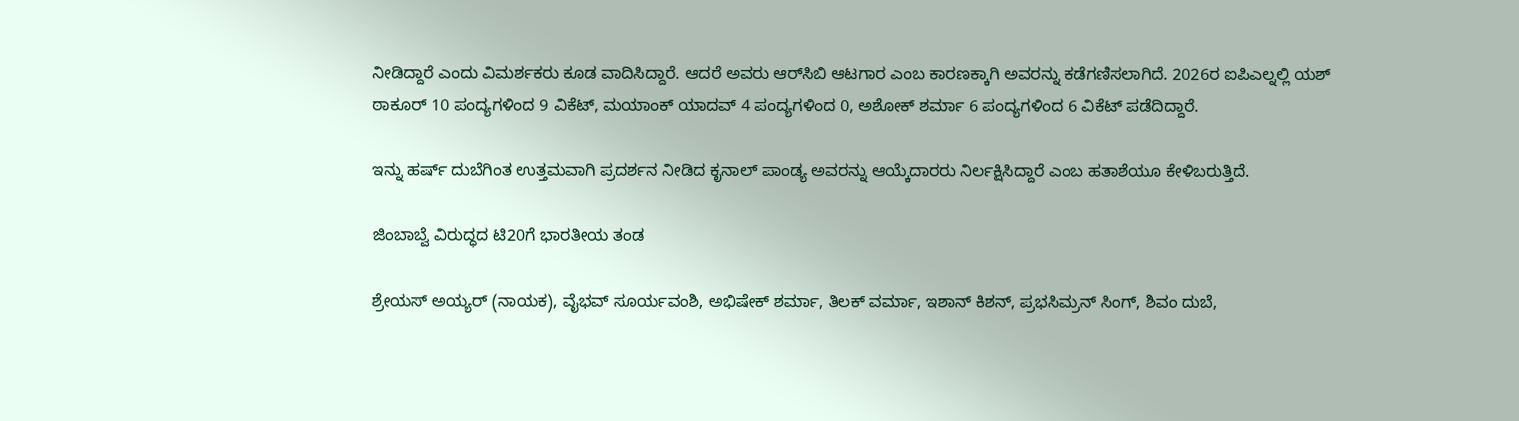ನೀಡಿದ್ದಾರೆ ಎಂದು ವಿಮರ್ಶಕರು ಕೂಡ ವಾದಿಸಿದ್ದಾರೆ. ಆದರೆ ಅವರು ಆರ್‌ಸಿಬಿ ಆಟಗಾರ ಎಂಬ ಕಾರಣಕ್ಕಾಗಿ ಅವರನ್ನು ಕಡೆಗಣಿಸಲಾಗಿದೆ. 2026ರ ಐಪಿಎಲ್ನಲ್ಲಿ ಯಶ್ ಠಾಕೂರ್ 10 ಪಂದ್ಯಗಳಿಂದ 9 ವಿಕೆಟ್, ಮಯಾಂಕ್ ಯಾದವ್ 4 ಪಂದ್ಯಗಳಿಂದ 0, ಅಶೋಕ್ ಶರ್ಮಾ 6 ಪಂದ್ಯಗಳಿಂದ 6 ವಿಕೆಟ್ ಪಡೆದಿದ್ದಾರೆ.

ಇನ್ನು ಹರ್ಷ್ ದುಬೆಗಿಂತ ಉತ್ತಮವಾಗಿ ಪ್ರದರ್ಶನ ನೀಡಿದ ಕೃನಾಲ್ ಪಾಂಡ್ಯ ಅವರನ್ನು ಆಯ್ಕೆದಾರರು ನಿರ್ಲಕ್ಷಿಸಿದ್ದಾರೆ ಎಂಬ ಹತಾಶೆಯೂ ಕೇಳಿಬರುತ್ತಿದೆ.

ಜಿಂಬಾಬ್ವೆ ವಿರುದ್ಧದ ಟಿ20ಗೆ ಭಾರತೀಯ ತಂಡ

ಶ್ರೇಯಸ್ ಅಯ್ಯರ್ (ನಾಯಕ), ವೈಭವ್ ಸೂರ್ಯವಂಶಿ, ಅಭಿಷೇಕ್ ಶರ್ಮಾ, ತಿಲಕ್ ವರ್ಮಾ, ಇಶಾನ್ ಕಿಶನ್, ಪ್ರಭಸಿಮ್ರನ್ ಸಿಂಗ್, ಶಿವಂ ದುಬೆ,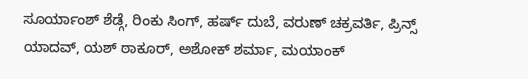ಸೂರ್ಯಾಂಶ್ ಶೆಡ್ಗೆ, ರಿಂಕು ಸಿಂಗ್, ಹರ್ಷ್ ದುಬೆ, ವರುಣ್ ಚಕ್ರವರ್ತಿ, ಪ್ರಿನ್ಸ್ ಯಾದವ್, ಯಶ್ ಠಾಕೂರ್, ಅಶೋಕ್ ಶರ್ಮಾ, ಮಯಾಂಕ್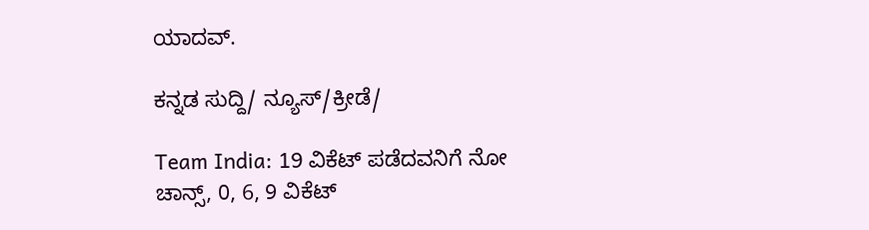ಯಾದವ್.

ಕನ್ನಡ ಸುದ್ದಿ/ ನ್ಯೂಸ್/ಕ್ರೀಡೆ/

Team India: 19 ವಿಕೆಟ್ ಪಡೆದವನಿಗೆ ನೋ ಚಾನ್ಸ್, 0, 6, 9 ವಿಕೆಟ್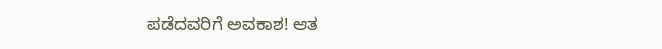ಪಡೆದವರಿಗೆ ಅವಕಾಶ! ಆತ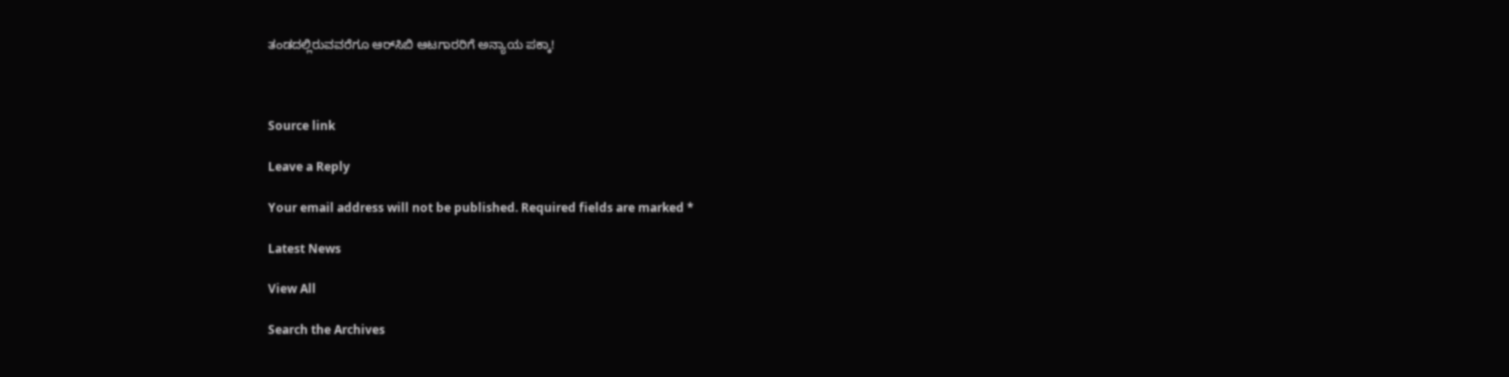ತಂಡದಲ್ಲಿರುವವರೆಗೂ ಆರ್‌ಸಿಬಿ ಆಟಗಾರರಿಗೆ ಅನ್ಯಾಯ ಪಕ್ಕಾ!



Source link

Leave a Reply

Your email address will not be published. Required fields are marked *

Latest News

View All

Search the Archives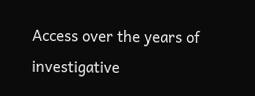Access over the years of investigative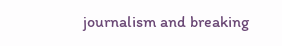journalism and breaking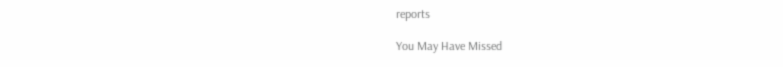reports

You May Have Missed